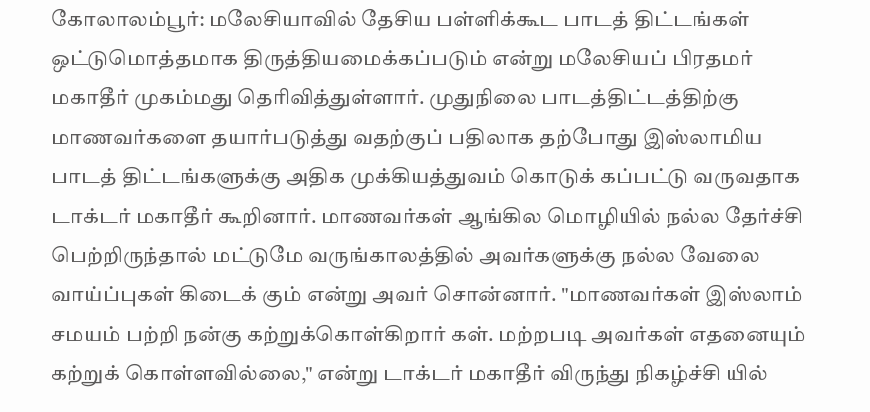கோலாலம்பூர்: மலேசியாவில் தேசிய பள்ளிக்கூட பாடத் திட்டங்கள் ஒட்டுமொத்தமாக திருத்தியமைக்கப்படும் என்று மலேசியப் பிரதமர் மகாதீர் முகம்மது தெரிவித்துள்ளார். முதுநிலை பாடத்திட்டத்திற்கு மாணவர்களை தயார்படுத்து வதற்குப் பதிலாக தற்போது இஸ்லாமிய பாடத் திட்டங்களுக்கு அதிக முக்கியத்துவம் கொடுக் கப்பட்டு வருவதாக டாக்டர் மகாதீர் கூறினார். மாணவர்கள் ஆங்கில மொழியில் நல்ல தேர்ச்சி பெற்றிருந்தால் மட்டுமே வருங்காலத்தில் அவர்களுக்கு நல்ல வேலை வாய்ப்புகள் கிடைக் கும் என்று அவர் சொன்னார். "மாணவர்கள் இஸ்லாம் சமயம் பற்றி நன்கு கற்றுக்கொள்கிறார் கள். மற்றபடி அவர்கள் எதனையும் கற்றுக் கொள்ளவில்லை," என்று டாக்டர் மகாதீர் விருந்து நிகழ்ச்சி யில்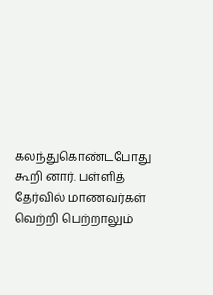கலந்துகொண்டபோது கூறி னார். பள்ளித் தேர்வில் மாணவர்கள் வெற்றி பெற்றாலும்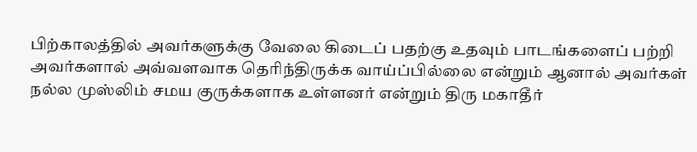பிற்காலத்தில் அவர்களுக்கு வேலை கிடைப் பதற்கு உதவும் பாடங்களைப் பற்றி அவர்களால் அவ்வளவாக தெரிந்திருக்க வாய்ப்பில்லை என்றும் ஆனால் அவர்கள் நல்ல முஸ்லிம் சமய குருக்களாக உள்ளனர் என்றும் திரு மகாதீர்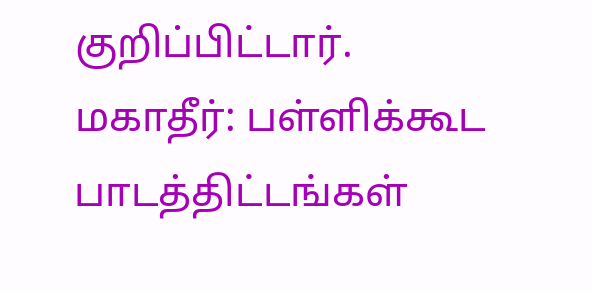குறிப்பிட்டார்.
மகாதீர்: பள்ளிக்கூட பாடத்திட்டங்கள்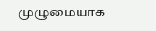முழுமையாக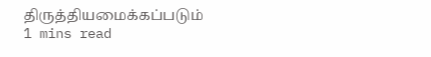திருத்தியமைக்கப்படும்
1 mins read